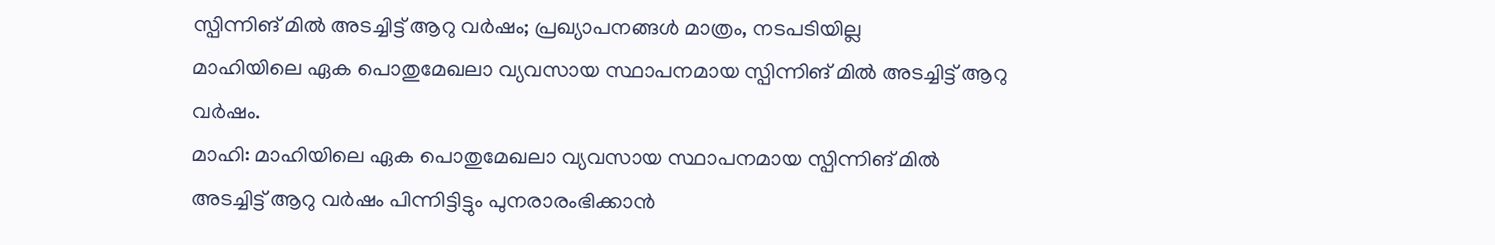സ്പിന്നിങ് മിൽ അടച്ചിട്ട് ആറു വർഷം; പ്രഖ്യാപനങ്ങൾ മാത്രം, നടപടിയില്ല
മാഹിയിലെ ഏക പൊതുമേഖലാ വ്യവസായ സ്ഥാപനമായ സ്പിന്നിങ് മിൽ അടച്ചിട്ട് ആറു വർഷം.
മാഹി: മാഹിയിലെ ഏക പൊതുമേഖലാ വ്യവസായ സ്ഥാപനമായ സ്പിന്നിങ് മിൽ അടച്ചിട്ട് ആറു വർഷം പിന്നിട്ടിട്ടും പുനരാരംഭിക്കാൻ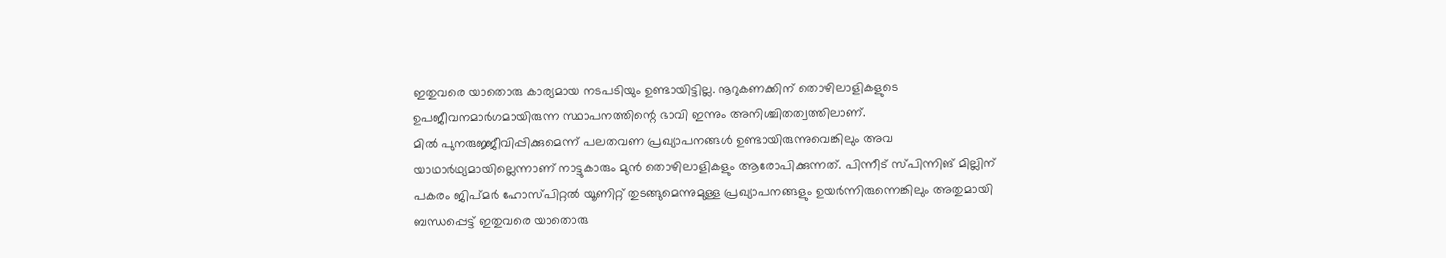ഇതുവരെ യാതൊരു കാര്യമായ നടപടിയും ഉണ്ടായിട്ടില്ല. നൂറുകണക്കിന് തൊഴിലാളികളുടെ ഉപജീവനമാർഗമായിരുന്ന സ്ഥാപനത്തിന്റെ ഭാവി ഇന്നും അനിശ്ചിതത്വത്തിലാണ്.
മിൽ പുനരുജ്ജീവിപ്പിക്കുമെന്ന് പലതവണ പ്രഖ്യാപനങ്ങൾ ഉണ്ടായിരുന്നുവെങ്കിലും അവ യാഥാർഥ്യമായില്ലെന്നാണ് നാട്ടുകാരും മുൻ തൊഴിലാളികളും ആരോപിക്കുന്നത്. പിന്നീട് സ്പിന്നിങ് മില്ലിന് പകരം ജിപ്മർ ഹോസ്പിറ്റൽ യൂണിറ്റ് തുടങ്ങുമെന്നുമുള്ള പ്രഖ്യാപനങ്ങളും ഉയർന്നിരുന്നെങ്കിലും അതുമായി ബന്ധപ്പെട്ട് ഇതുവരെ യാതൊരു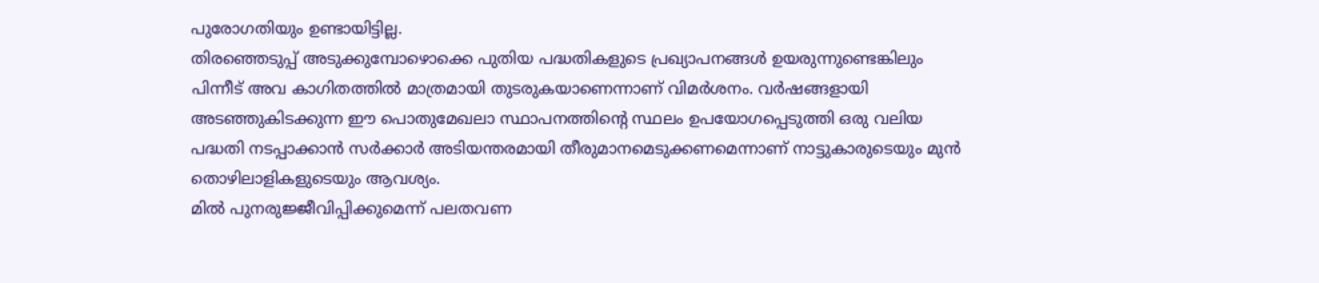പുരോഗതിയും ഉണ്ടായിട്ടില്ല.
തിരഞ്ഞെടുപ്പ് അടുക്കുമ്പോഴൊക്കെ പുതിയ പദ്ധതികളുടെ പ്രഖ്യാപനങ്ങൾ ഉയരുന്നുണ്ടെങ്കിലും പിന്നീട് അവ കാഗിതത്തിൽ മാത്രമായി തുടരുകയാണെന്നാണ് വിമർശനം. വർഷങ്ങളായി അടഞ്ഞുകിടക്കുന്ന ഈ പൊതുമേഖലാ സ്ഥാപനത്തിന്റെ സ്ഥലം ഉപയോഗപ്പെടുത്തി ഒരു വലിയ പദ്ധതി നടപ്പാക്കാൻ സർക്കാർ അടിയന്തരമായി തീരുമാനമെടുക്കണമെന്നാണ് നാട്ടുകാരുടെയും മുൻ തൊഴിലാളികളുടെയും ആവശ്യം.
മിൽ പുനരുജ്ജീവിപ്പിക്കുമെന്ന് പലതവണ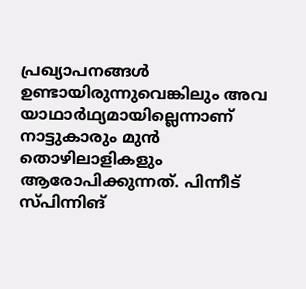പ്രഖ്യാപനങ്ങൾ ഉണ്ടായിരുന്നുവെങ്കിലും അവ യാഥാർഥ്യമായില്ലെന്നാണ് നാട്ടുകാരും മുൻ തൊഴിലാളികളും ആരോപിക്കുന്നത്. പിന്നീട് സ്പിന്നിങ്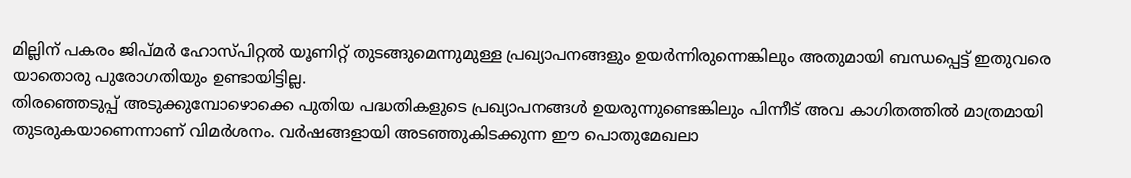മില്ലിന് പകരം ജിപ്മർ ഹോസ്പിറ്റൽ യൂണിറ്റ് തുടങ്ങുമെന്നുമുള്ള പ്രഖ്യാപനങ്ങളും ഉയർന്നിരുന്നെങ്കിലും അതുമായി ബന്ധപ്പെട്ട് ഇതുവരെ യാതൊരു പുരോഗതിയും ഉണ്ടായിട്ടില്ല.
തിരഞ്ഞെടുപ്പ് അടുക്കുമ്പോഴൊക്കെ പുതിയ പദ്ധതികളുടെ പ്രഖ്യാപനങ്ങൾ ഉയരുന്നുണ്ടെങ്കിലും പിന്നീട് അവ കാഗിതത്തിൽ മാത്രമായി തുടരുകയാണെന്നാണ് വിമർശനം. വർഷങ്ങളായി അടഞ്ഞുകിടക്കുന്ന ഈ പൊതുമേഖലാ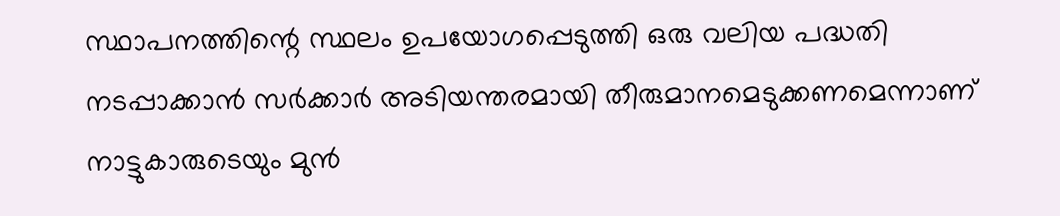സ്ഥാപനത്തിന്റെ സ്ഥലം ഉപയോഗപ്പെടുത്തി ഒരു വലിയ പദ്ധതി നടപ്പാക്കാൻ സർക്കാർ അടിയന്തരമായി തീരുമാനമെടുക്കണമെന്നാണ് നാട്ടുകാരുടെയും മുൻ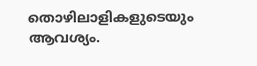തൊഴിലാളികളുടെയും ആവശ്യം.